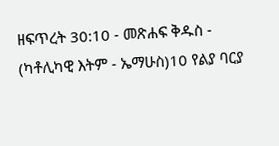ዘፍጥረት 30:10 - መጽሐፍ ቅዱስ - (ካቶሊካዊ እትም - ኤማሁስ)10 የልያ ባርያ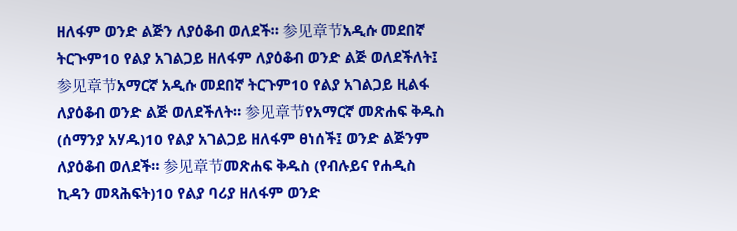ዘለፋም ወንድ ልጅን ለያዕቆብ ወለደች። 参见章节አዲሱ መደበኛ ትርጒም10 የልያ አገልጋይ ዘለፋም ለያዕቆብ ወንድ ልጅ ወለደችለት፤ 参见章节አማርኛ አዲሱ መደበኛ ትርጉም10 የልያ አገልጋይ ዚልፋ ለያዕቆብ ወንድ ልጅ ወለደችለት። 参见章节የአማርኛ መጽሐፍ ቅዱስ (ሰማንያ አሃዱ)10 የልያ አገልጋይ ዘለፋም ፀነሰች፤ ወንድ ልጅንም ለያዕቆብ ወለደች። 参见章节መጽሐፍ ቅዱስ (የብሉይና የሐዲስ ኪዳን መጻሕፍት)10 የልያ ባሪያ ዘለፋም ወንድ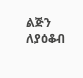ልጅን ለያዕቆብ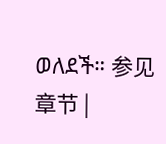ወለደች። 参见章节 |